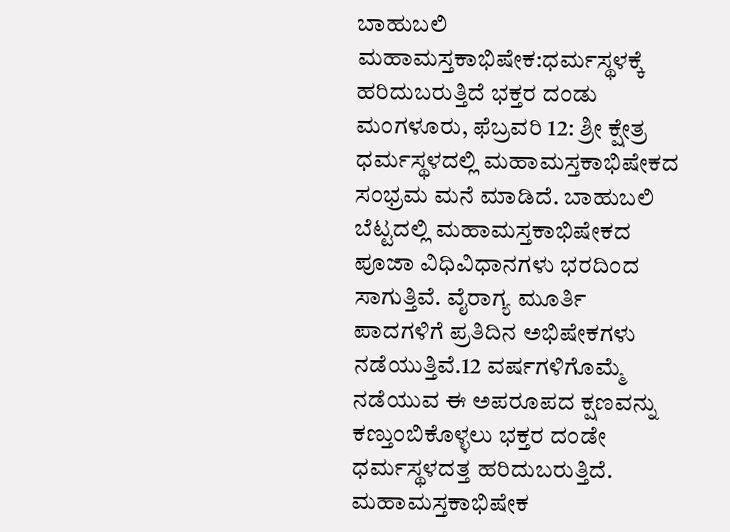ಬಾಹುಬಲಿ ಮಹಾಮಸ್ತಕಾಭಿಷೇಕ:ಧರ್ಮಸ್ಥಳಕ್ಕೆ ಹರಿದುಬರುತ್ತಿದೆ ಭಕ್ತರ ದಂಡು
ಮಂಗಳೂರು, ಫೆಬ್ರವರಿ 12: ಶ್ರೀ ಕ್ಷೇತ್ರ ಧರ್ಮಸ್ಥಳದಲ್ಲಿ ಮಹಾಮಸ್ತಕಾಭಿಷೇಕದ ಸಂಭ್ರಮ ಮನೆ ಮಾಡಿದೆ. ಬಾಹುಬಲಿ ಬೆಟ್ಟದಲ್ಲಿ ಮಹಾಮಸ್ತಕಾಭಿಷೇಕದ ಪೂಜಾ ವಿಧಿವಿಧಾನಗಳು ಭರದಿಂದ ಸಾಗುತ್ತಿವೆ. ವೈರಾಗ್ಯ ಮೂರ್ತಿ ಪಾದಗಳಿಗೆ ಪ್ರತಿದಿನ ಅಭಿಷೇಕಗಳು ನಡೆಯುತ್ತಿವೆ.12 ವರ್ಷಗಳಿಗೊಮ್ಮೆ ನಡೆಯುವ ಈ ಅಪರೂಪದ ಕ್ಷಣವನ್ನು ಕಣ್ತುಂಬಿಕೊಳ್ಳಲು ಭಕ್ತರ ದಂಡೇ ಧರ್ಮಸ್ಥಳದತ್ತ ಹರಿದುಬರುತ್ತಿದೆ.
ಮಹಾಮಸ್ತಕಾಭಿಷೇಕ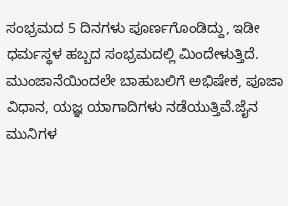ಸಂಭ್ರಮದ 5 ದಿನಗಳು ಪೂರ್ಣಗೊಂಡಿದ್ದು, ಇಡೀ ಧರ್ಮಸ್ಥಳ ಹಬ್ಬದ ಸಂಭ್ರಮದಲ್ಲಿ ಮಿಂದೇಳುತ್ತಿದೆ. ಮುಂಜಾನೆಯಿಂದಲೇ ಬಾಹುಬಲಿಗೆ ಅಭಿಷೇಕ, ಪೂಜಾ ವಿಧಾನ, ಯಜ್ಞ ಯಾಗಾದಿಗಳು ನಡೆಯುತ್ತಿವೆ.ಜೈನ ಮುನಿಗಳ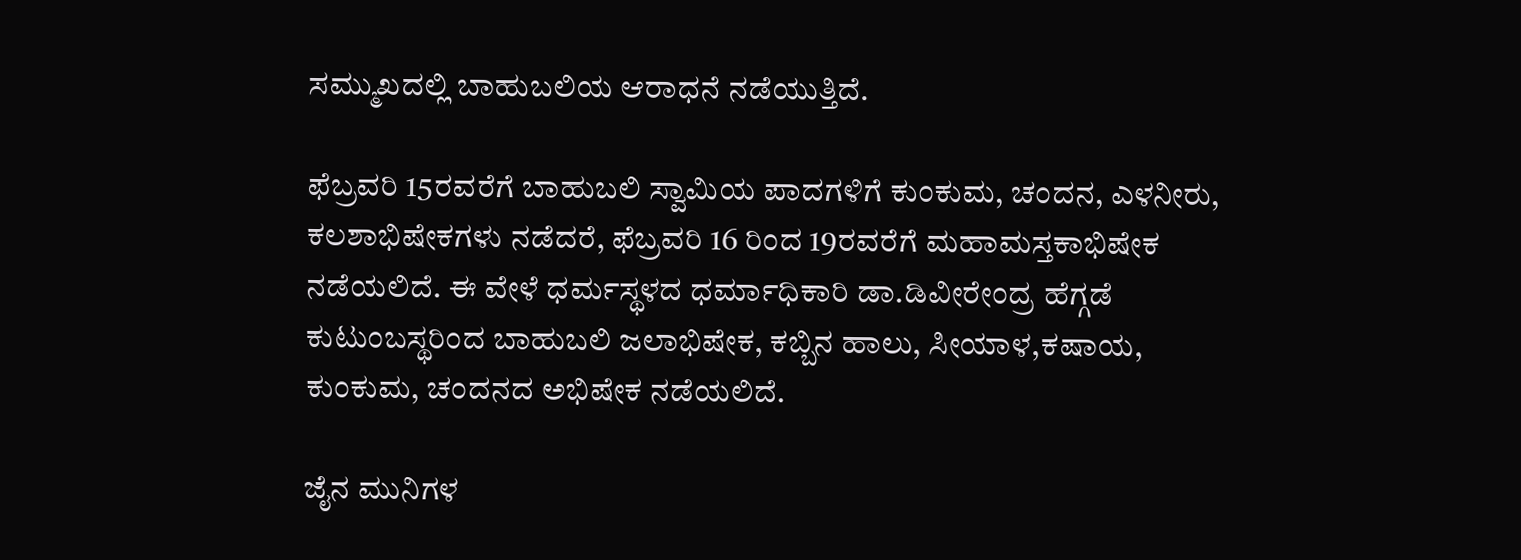ಸಮ್ಮುಖದಲ್ಲಿ ಬಾಹುಬಲಿಯ ಆರಾಧನೆ ನಡೆಯುತ್ತಿದೆ.

ಫೆಬ್ರವರಿ 15ರವರೆಗೆ ಬಾಹುಬಲಿ ಸ್ವಾಮಿಯ ಪಾದಗಳಿಗೆ ಕುಂಕುಮ, ಚಂದನ, ಎಳನೀರು, ಕಲಶಾಭಿಷೇಕಗಳು ನಡೆದರೆ, ಫೆಬ್ರವರಿ 16 ರಿಂದ 19ರವರೆಗೆ ಮಹಾಮಸ್ತಕಾಭಿಷೇಕ ನಡೆಯಲಿದೆ. ಈ ವೇಳೆ ಧರ್ಮಸ್ಥಳದ ಧರ್ಮಾಧಿಕಾರಿ ಡಾ.ಡಿವೀರೇಂದ್ರ ಹೆಗ್ಗಡೆ ಕುಟುಂಬಸ್ಥರಿಂದ ಬಾಹುಬಲಿ ಜಲಾಭಿಷೇಕ, ಕಬ್ಬಿನ ಹಾಲು, ಸೀಯಾಳ,ಕಷಾಯ, ಕುಂಕುಮ, ಚಂದನದ ಅಭಿಷೇಕ ನಡೆಯಲಿದೆ.

ಜೈನ ಮುನಿಗಳ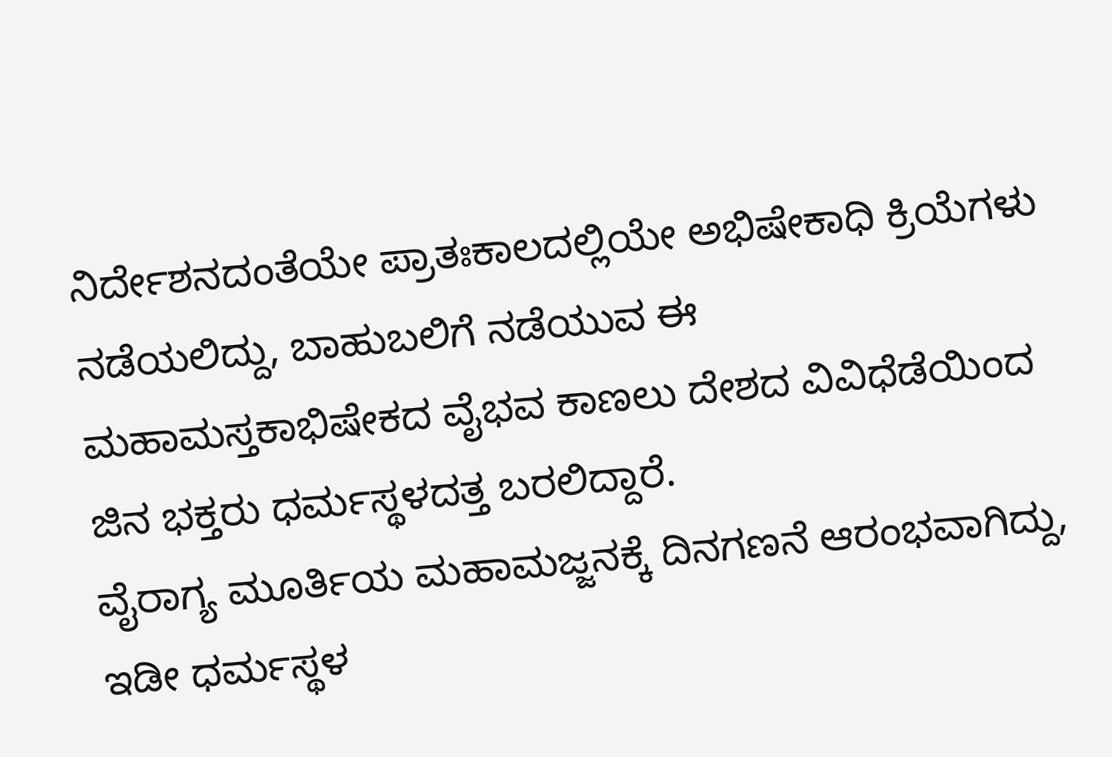ನಿರ್ದೇಶನದಂತೆಯೇ ಪ್ರಾತಃಕಾಲದಲ್ಲಿಯೇ ಅಭಿಷೇಕಾಧಿ ಕ್ರಿಯೆಗಳು ನಡೆಯಲಿದ್ದು, ಬಾಹುಬಲಿಗೆ ನಡೆಯುವ ಈ ಮಹಾಮಸ್ತಕಾಭಿಷೇಕದ ವೈಭವ ಕಾಣಲು ದೇಶದ ವಿವಿಧೆಡೆಯಿಂದ ಜಿನ ಭಕ್ತರು ಧರ್ಮಸ್ಥಳದತ್ತ ಬರಲಿದ್ದಾರೆ.
ವೈರಾಗ್ಯ ಮೂರ್ತಿಯ ಮಹಾಮಜ್ಜನಕ್ಕೆ ದಿನಗಣನೆ ಆರಂಭವಾಗಿದ್ದು, ಇಡೀ ಧರ್ಮಸ್ಥಳ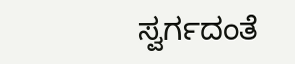ಸ್ವರ್ಗದಂತೆ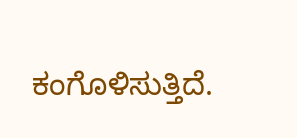ಕಂಗೊಳಿಸುತ್ತಿದೆ.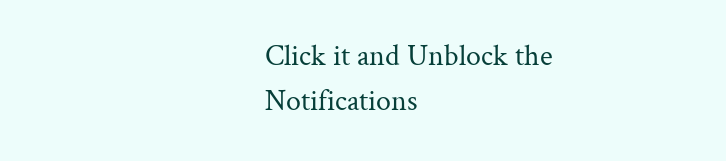Click it and Unblock the Notifications